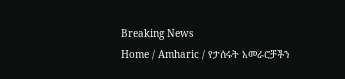Breaking News
Home / Amharic / የታሰሩት አመራሮቻችን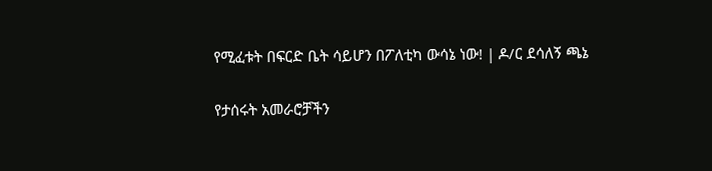የሚፈቱት በፍርድ ቤት ሳይሆን በፖለቲካ ውሳኔ ነው! | ዶ/ር ደሳለኝ ጫኔ

የታሰሩት አመራሮቻችን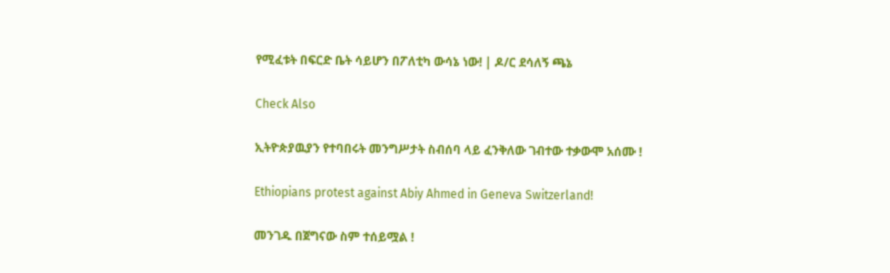የሚፈቱት በፍርድ ቤት ሳይሆን በፖለቲካ ውሳኔ ነው! | ዶ/ር ደሳለኝ ጫኔ

Check Also

ኢትዮጵያዉያን የተባበሩት መንግሥታት ስብሰባ ላይ ፈንቅለው ገብተው ተቃውሞ አሰሙ !

Ethiopians protest against Abiy Ahmed in Geneva Switzerland!

መንገዱ በጀግናው ስም ተሰይሟል !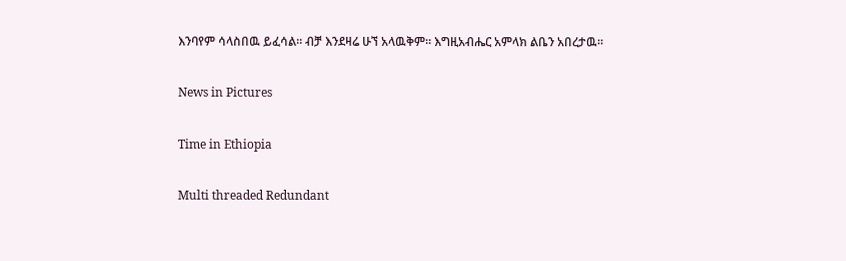እንባየም ሳላስበዉ ይፈሳል። ብቻ እንደዛሬ ሁኘ አላዉቅም። እግዚአብሔር አምላክ ልቤን አበረታዉ።

News in Pictures

Time in Ethiopia

Multi threaded Redundant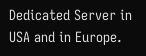Dedicated Server in USA and in Europe.